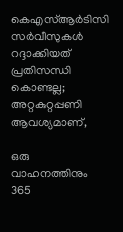കെഎസ്ആര്‍ടിസി സര്‍വീസുകള്‍ റദ്ദാക്കിയത് പ്രതിസന്ധി കൊണ്ടല്ല; അറ്റകുറ്റപ്പണി ആവശ്യമാണ്,

ഒരു വാഹനത്തിനും 365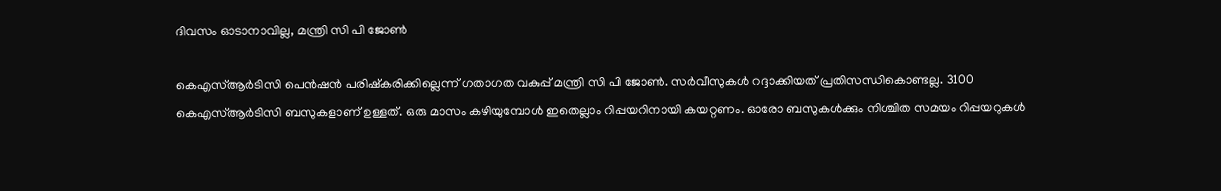ദിവസം ഓടാനാവില്ല, മന്ത്രി സി പി ജോണ്‍

കെഎസ്ആര്‍ടിസി പെന്‍ഷന്‍ പരിഷ്‌കരിക്കില്ലെന്ന് ഗതാഗത വകുപ്പ് മന്ത്രി സി പി ജോണ്‍. സര്‍വീസുകള്‍ റദ്ദാക്കിയത് പ്രതിസന്ധികൊണ്ടല്ല. 3100 കെഎസ്ആര്‍ടിസി ബസുകളാണ് ഉള്ളത്. ഒരു മാസം കഴിയുമ്പോള്‍ ഇതെല്ലാം റിപ്പയറിനായി കയറ്റണം. ഓരോ ബസുകള്‍ക്കും നിശ്ചിത സമയം റിപ്പയറുകള്‍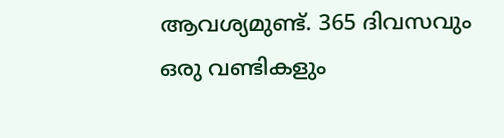ആവശ്യമുണ്ട്. 365 ദിവസവും ഒരു വണ്ടികളും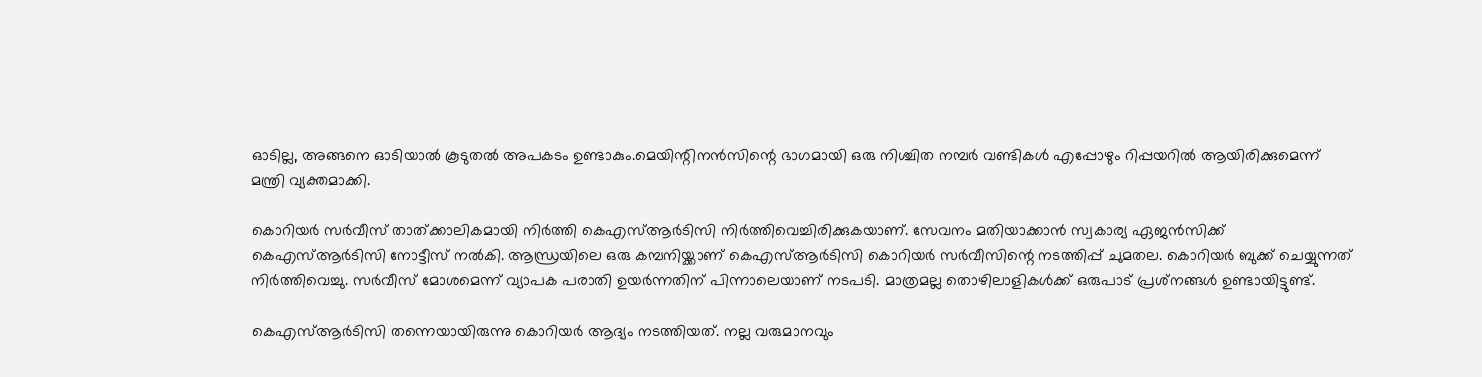ഓടില്ല, അങ്ങനെ ഓടിയാല്‍ കൂടുതല്‍ അപകടം ഉണ്ടാകും.മെയിന്റിനന്‍സിന്റെ ഭാഗമായി ഒരു നിശ്ചിത നമ്പര്‍ വണ്ടികള്‍ എപ്പോഴും റിപ്പയറില്‍ ആയിരിക്കുമെന്ന് മന്ത്രി വ്യക്തമാക്കി.

കൊറിയര്‍ സര്‍വീസ് താത്ക്കാലികമായി നിര്‍ത്തി കെഎസ്ആര്‍ടിസി നിര്‍ത്തിവെച്ചിരിക്കുകയാണ്. സേവനം മതിയാക്കാന്‍ സ്വകാര്യ ഏജന്‍സിക്ക് കെഎസ്ആര്‍ടിസി നോട്ടീസ് നല്‍കി. ആന്ധ്രയിലെ ഒരു കമ്പനിയ്ക്കാണ് കെഎസ്ആര്‍ടിസി കൊറിയര്‍ സര്‍വീസിന്റെ നടത്തിപ്പ് ചുമതല. കൊറിയര്‍ ബുക്ക് ചെയ്യുന്നത് നിര്‍ത്തിവെച്ചു. സര്‍വീസ് മോശമെന്ന് വ്യാപക പരാതി ഉയര്‍ന്നതിന് പിന്നാലെയാണ് നടപടി. മാത്രമല്ല തൊഴിലാളികള്‍ക്ക് ഒരുപാട് പ്രശ്‌നങ്ങള്‍ ഉണ്ടായിട്ടുണ്ട്.

കെഎസ്ആര്‍ടിസി തന്നെയായിരുന്നു കൊറിയര്‍ ആദ്യം നടത്തിയത്. നല്ല വരുമാനവും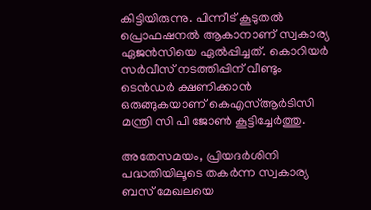കിട്ടിയിരുന്നു. പിന്നീട് കൂടുതല്‍ പ്രൊഫഷനല്‍ ആകാനാണ് സ്വകാര്യ ഏജന്‍സിയെ ഏല്‍പ്പിച്ചത്. കൊറിയര്‍ സര്‍വീസ് നടത്തിപ്പിന് വീണ്ടും ടെന്‍ഡര്‍ ക്ഷണിക്കാന്‍ ഒരുങ്ങുകയാണ് കെഎസ്ആര്‍ടിസി മന്ത്രി സി പി ജോണ്‍ കൂട്ടിച്ചേര്‍ത്തു.

അതേസമയം, പ്രിയദര്‍ശിനി പദ്ധതിയിലൂടെ തകര്‍ന്ന സ്വകാര്യ ബസ് മേഖലയെ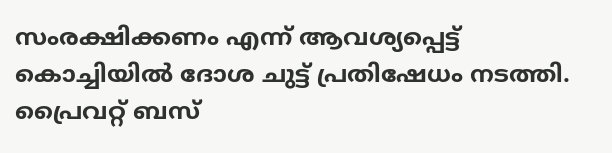സംരക്ഷിക്കണം എന്ന് ആവശ്യപ്പെട്ട് കൊച്ചിയില്‍ ദോശ ചുട്ട് പ്രതിഷേധം നടത്തി. പ്രൈവറ്റ് ബസ്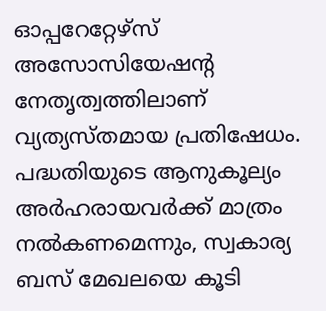ഓപ്പറേറ്റേഴ്‌സ് അസോസിയേഷന്റ നേതൃത്വത്തിലാണ് വ്യത്യസ്തമായ പ്രതിഷേധം. പദ്ധതിയുടെ ആനുകൂല്യം അര്‍ഹരായവര്‍ക്ക് മാത്രം നല്‍കണമെന്നും, സ്വകാര്യ ബസ് മേഖലയെ കൂടി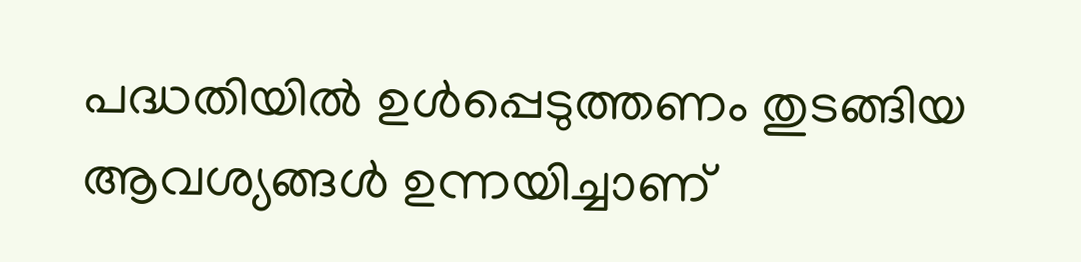പദ്ധതിയില്‍ ഉള്‍പ്പെടുത്തണം തുടങ്ങിയ ആവശ്യങ്ങള്‍ ഉന്നയിച്ചാണ്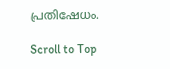പ്രതിഷേധം.

Scroll to Top